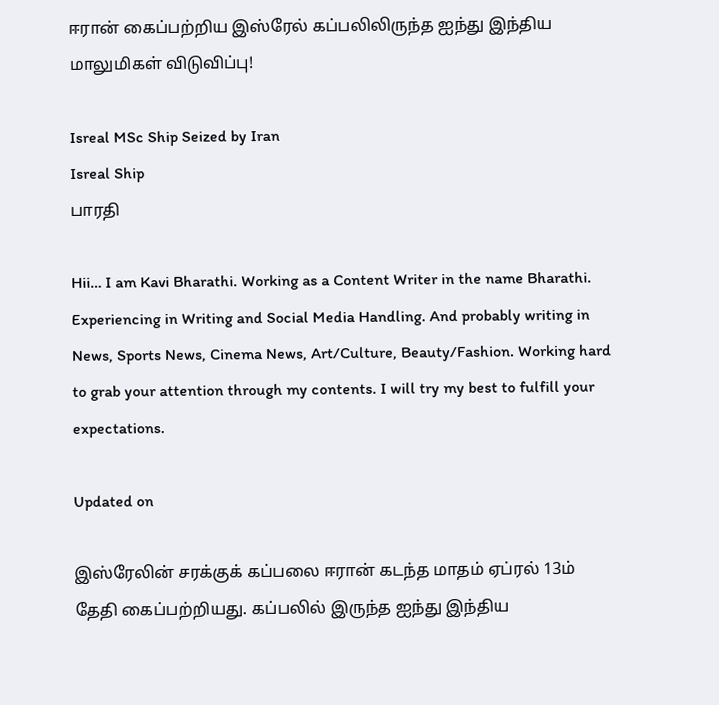ஈரான் கைப்பற்றிய இஸ்ரேல் கப்பலிலிருந்த ஐந்து இந்திய மாலுமிகள் விடுவிப்பு!

Isreal MSc Ship Seized by Iran
Isreal Ship
பாரதி

Hii… I am Kavi Bharathi. Working as a Content Writer in the name Bharathi. Experiencing in Writing and Social Media Handling. And probably writing in News, Sports News, Cinema News, Art/Culture, Beauty/Fashion. Working hard to grab your attention through my contents. I will try my best to fulfill your expectations.

Updated on

இஸ்ரேலின் சரக்குக் கப்பலை ஈரான் கடந்த மாதம் ஏப்ரல் 13ம் தேதி கைப்பற்றியது. கப்பலில் இருந்த ஐந்து இந்திய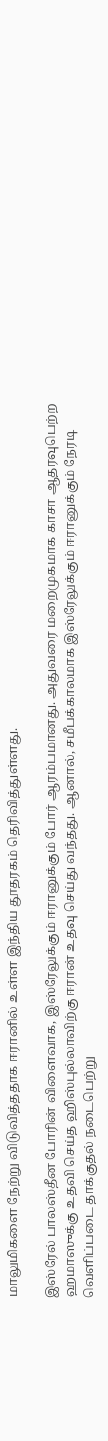மாலுமிகளை நேற்று விடுவித்ததாக ஈரானில் உள்ள இந்திய தூதரகம் தெரிவித்துள்ளது.

இஸ்ரேல் பாலஸ்தீன போரின் விளைவாக, இஸ்ரேலுக்கும் ஈரானுக்கும் போர் ஆரம்பமானது. அதுவரை மறைமுகமாக காசா ஆதரவுபெற்ற ஹமாஸுக்கு உதவி செய்த ஹிஸ்புல்லாவிற்கு ஈரான் உதவு செய்து வந்தது. ஆனால், சமீபக்காலமாக இஸ்ரேலுக்கும் ஈரானுக்கும் நேரடி வெளிப்படை தாக்குதல் நடைபெற்று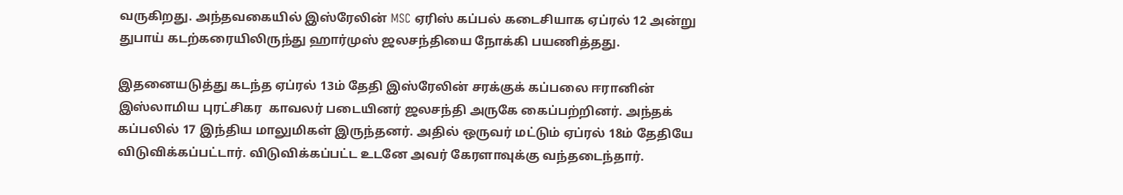வருகிறது. அந்தவகையில் இஸ்ரேலின் MSC ஏரிஸ் கப்பல் கடைசியாக ஏப்ரல் 12 அன்று துபாய் கடற்கரையிலிருந்து ஹார்முஸ் ஜலசந்தியை நோக்கி பயணித்தது.

இதனையடுத்து கடந்த ஏப்ரல் 13ம் தேதி இஸ்ரேலின் சரக்குக் கப்பலை ஈரானின் இஸ்லாமிய புரட்சிகர  காவலர் படையினர் ஜலசந்தி அருகே கைப்பற்றினர். அந்தக் கப்பலில் 17 இந்திய மாலுமிகள் இருந்தனர். அதில் ஒருவர் மட்டும் ஏப்ரல் 18ம் தேதியே விடுவிக்கப்பட்டார். விடுவிக்கப்பட்ட உடனே அவர் கேரளாவுக்கு வந்தடைந்தார்.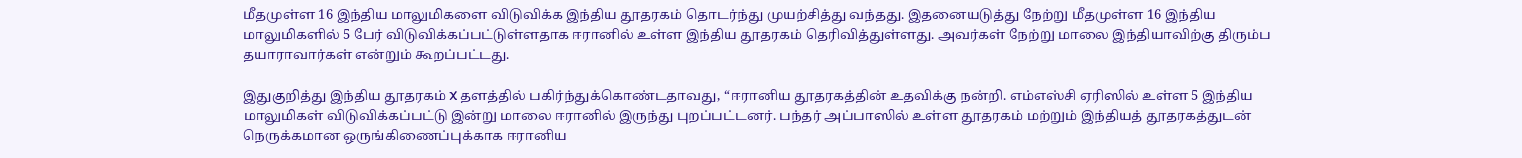மீதமுள்ள 16 இந்திய மாலுமிகளை விடுவிக்க இந்திய தூதரகம் தொடர்ந்து முயற்சித்து வந்தது. இதனையடுத்து நேற்று மீதமுள்ள 16 இந்திய மாலுமிகளில் 5 பேர் விடுவிக்கப்பட்டுள்ளதாக ஈரானில் உள்ள இந்திய தூதரகம் தெரிவித்துள்ளது. அவர்கள் நேற்று மாலை இந்தியாவிற்கு திரும்ப தயாராவார்கள் என்றும் கூறப்பட்டது.

இதுகுறித்து இந்திய தூதரகம் X தளத்தில் பகிர்ந்துக்கொண்டதாவது, “ஈரானிய தூதரகத்தின் உதவிக்கு நன்றி. எம்எஸ்சி ஏரிஸில் உள்ள 5 இந்திய மாலுமிகள் விடுவிக்கப்பட்டு இன்று மாலை ஈரானில் இருந்து புறப்பட்டனர். பந்தர் அப்பாஸில் உள்ள தூதரகம் மற்றும் இந்தியத் தூதரகத்துடன் நெருக்கமான ஒருங்கிணைப்புக்காக ஈரானிய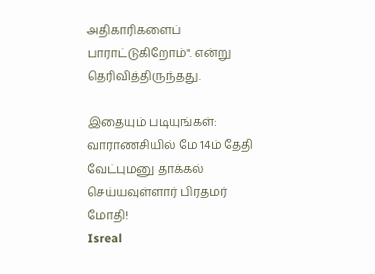அதிகாரிகளைப் பாராட்டுகிறோம்". என்று தெரிவித்திருந்தது.

இதையும் படியுங்கள்:
வாராணசியில் மே 14ம் தேதி வேட்புமனு தாக்கல் செய்யவுள்ளார் பிரதமர் மோதி!
Isreal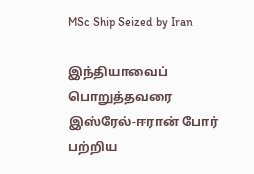MSc Ship Seized by Iran

இந்தியாவைப் பொறுத்தவரை இஸ்ரேல்-ஈரான் போர் பற்றிய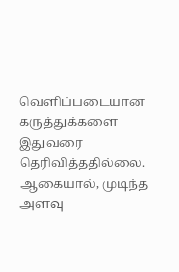வெளிப்படையான கருத்துக்களை இதுவரை தெரிவித்ததில்லை. ஆகையால், முடிந்த அளவு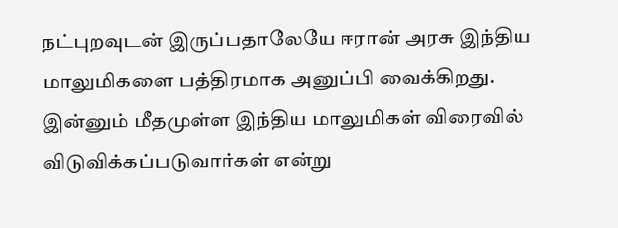நட்புறவுடன் இருப்பதாலேயே ஈரான் அரசு இந்திய மாலுமிகளை பத்திரமாக அனுப்பி வைக்கிறது. இன்னும் மீதமுள்ள இந்திய மாலுமிகள் விரைவில் விடுவிக்கப்படுவார்கள் என்று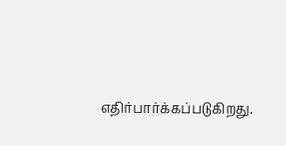எதிர்பார்க்கப்படுகிறது.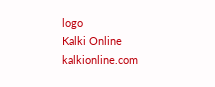logo
Kalki Online
kalkionline.com